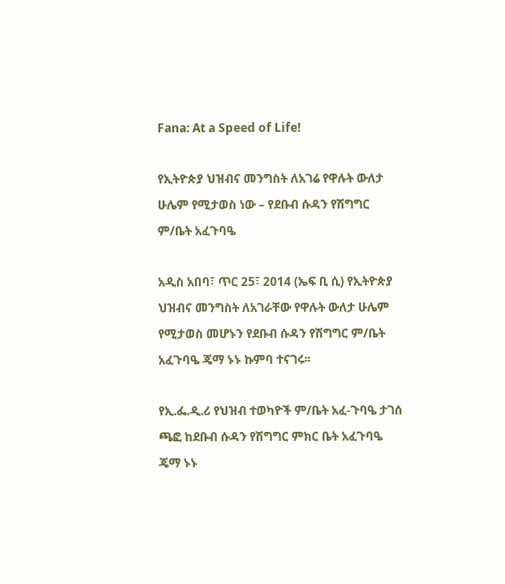Fana: At a Speed of Life!

የኢትዮጵያ ህዝብና መንግስት ለአገሬ የዋሉት ውለታ ሁሌም የሚታወስ ነው – የደቡብ ሱዳን የሽግግር ም/ቤት አፈጉባዔ

አዲስ አበባ፣ ጥር 25፣ 2014 (ኤፍ ቢ ሲ) የኢትዮጵያ ህዝብና መንግስት ለአገራቸው የዋሉት ውለታ ሁሌም የሚታወስ መሆኑን የደቡብ ሱዳን የሽግግር ም/ቤት አፈጉባዔ ጄማ ኑኑ ኩምባ ተናገሩ፡፡

የኢ.ፌ.ዲ.ሪ የህዝብ ተወካዮች ም/ቤት አፈ-ጉባዔ ታገሰ ጫፎ ከደቡብ ሱዳን የሽግግር ምክር ቤት አፈጉባዔ ጄማ ኑኑ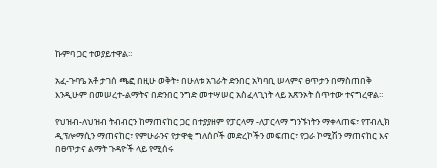ኩምባ ጋር ተወያይተዋል።

አፈ-ጉባዔ አቶ ታገሰ ጫፎ በዚሁ ወቅት፥ በሁለቱ አገራት ድንበር አካባቢ ሠላምና ፀጥታን በማስጠበቅ እንዲሁም በመሠረተ-ልማትና በድንበር ንግድ መተሣሠር አስፈላጊነት ላይ አጽንኦት ሰጥተው ተናግረዋል።

የህዝብ-ለህዝብ ትብብርን ከማጠናከር ጋር በተያያዘም የፓርላማ -ለፓርላማ ግንኙነትን ማቀላጠፍ፣ የፐብሊክ ዲፕሎማሲን ማጠናከር፣ የምሁራንና የታዋቂ ግለሰቦች መድረኮችን መፍጠር፣ የጋራ ኮሚሽን ማጠናከር እና በፀጥታና ልማት ጉዳዮች ላይ የሚሰሩ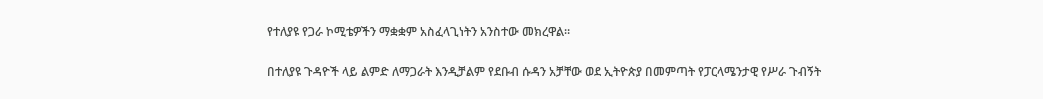የተለያዩ የጋራ ኮሚቴዎችን ማቋቋም አስፈላጊነትን አንስተው መክረዋል።

በተለያዩ ጉዳዮች ላይ ልምድ ለማጋራት እንዲቻልም የደቡብ ሱዳን አቻቸው ወደ ኢትዮጵያ በመምጣት የፓርላሜንታዊ የሥራ ጉብኝት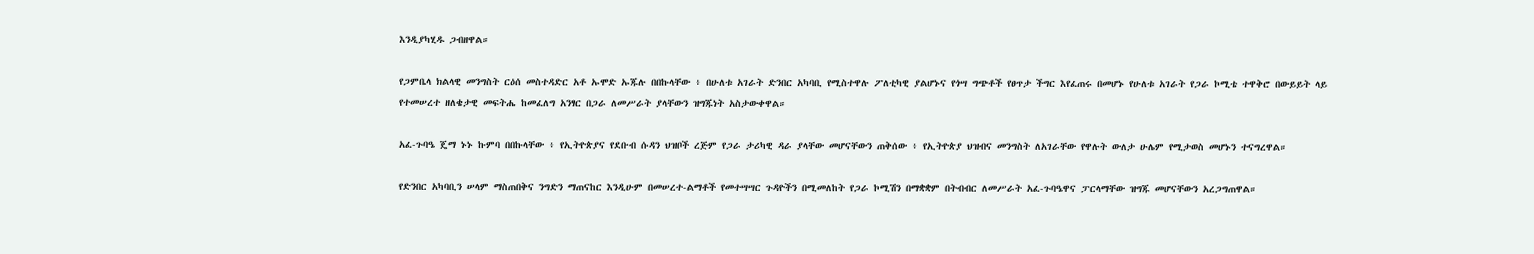እንዲያካሂዱ ጋብዘዋል።

የጋምቤላ ክልላዊ መንግስት ርዕሰ መስተዳድር አቶ ኡሞድ ኡጁሉ በበኩላቸው ፥ በሁለቱ አገራት ድንበር አካባቢ የሚስተዋሉ ፖለቲካዊ ያልሆኑና የጎሣ ግጭቶች የፀጥታ ችግር እየፈጠሩ በመሆኑ የሁለቱ አገራት የጋራ ኮሚቴ ተዋቅሮ በውይይት ላይ የተመሠረተ ዘለቄታዊ መፍትሔ ከመፈለግ አንፃር በጋራ ለመሥራት ያላቸውን ዝግጁነት አስታውቀዋል።

አፈ-ጉባዔ ጄማ ኑኑ ኩምባ በበኩላቸው ፥ የኢትዮጵያና የደቡብ ሱዳን ህዝቦች ረጅም የጋራ ታሪካዊ ዳራ ያላቸው መሆናቸውን ጠቅሰው ፥ የኢትዮጵያ ህዝብና መንግስት ለአገራቸው የዋሉት ውለታ ሁሌም የሚታወስ መሆኑን ተናግረዋል።

የድንበር አካባቢን ሠላም ማስጠበቅና ንግድን ማጠናከር እንዲሁም በመሠረተ-ልማቶች የመተሣሣር ጉዳዮችን በሚመለከት የጋራ ኮሚሽን በማቋቋም በትብብር ለመሥራት አፈ-ጉባዔዋና ፓርላማቸው ዝግጁ መሆናቸውን አረጋግጠዋል።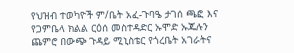የህዝብ ተወካዮች ም/ቤት አፈ-ጉባዔ ታገሰ ጫፎ እና የጋምቤላ ክልል ርዕሰ መስተዳድር ኡሞድ ኡጁሉን ጨምሮ በውጭ ጉዳይ ሚኒስቴር የጎረቤት አገራትና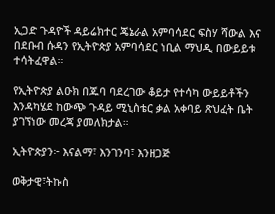ኢጋድ ጉዳዮች ዳይሬክተር ጄኔራል አምባሳደር ፍስሃ ሻውል እና በደቡብ ሱዳን የኢትዮጵያ አምባሳደር ነቢል ማህዲ በውይይቱ ተሳትፈዋል።

የኢትዮጵያ ልዑክ በጁባ ባደረገው ቆይታ የተሳካ ውይይቶችን እንዳካሄደ ከውጭ ጉዳይ ሚኒስቴር ቃል አቀባይ ጽህፈት ቤት ያገኘነው መረጃ ያመለክታል።

ኢትዮጵያን፦ እናልማ፣ እንገንባ፣ እንዘጋጅ

ወቅታዊ፣ትኩስ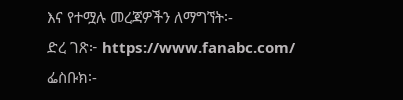እና የተሟሉ መረጃዎችን ለማግኘት፡-
ድረ ገጽ፦ https://www.fanabc.com/
ፌስቡክ፡-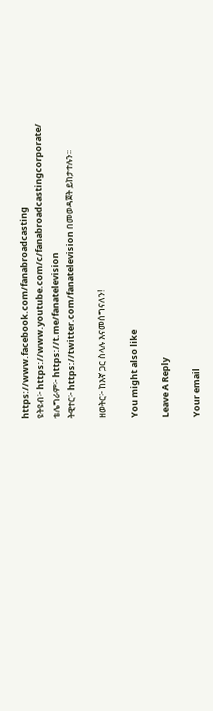https://www.facebook.com/fanabroadcasting
ዩትዩብ፦ https://www.youtube.com/c/fanabroadcastingcorporate/
ቴሌግራም፦ https://t.me/fanatelevision
ትዊተር፦ https://twitter.com/fanatelevision በመወዳጀት ይከታተሉን፡፡

ዘወትር፦ ከእኛ ጋር ስላሉ እናመሰግናለን!

You might also like

Leave A Reply

Your email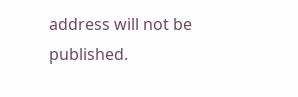address will not be published.